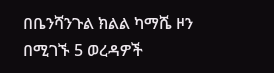በቤንሻንጉል ክልል ካማሼ ዞን በሚገኙ 5 ወረዳዎች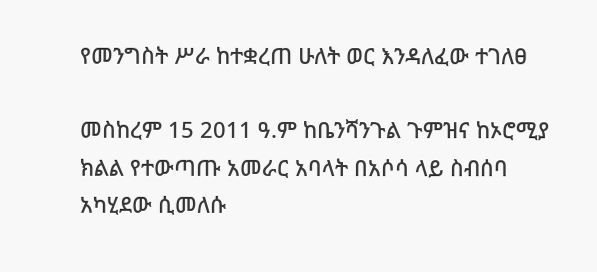የመንግስት ሥራ ከተቋረጠ ሁለት ወር እንዳለፈው ተገለፀ

መስከረም 15 2011 ዓ.ም ከቤንሻንጉል ጉምዝና ከኦሮሚያ ክልል የተውጣጡ አመራር አባላት በአሶሳ ላይ ስብሰባ አካሂደው ሲመለሱ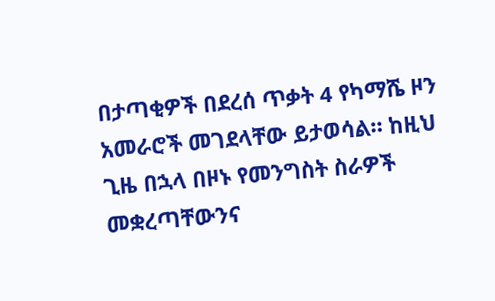በታጣቂዎች በደረሰ ጥቃት 4 የካማሼ ዞን አመራሮች መገደላቸው ይታወሳል። ከዚህ ጊዜ በኋላ በዞኑ የመንግስት ስራዎች መቋረጣቸውንና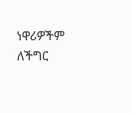ነዋሪዎችም ለችግር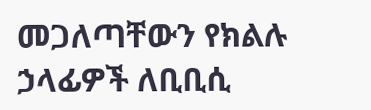መጋለጣቸውን የክልሉ ኃላፊዎች ለቢቢሲ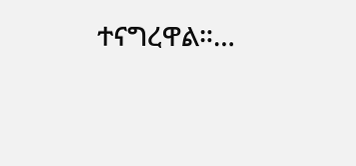ተናግረዋል።…